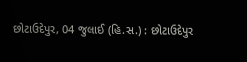છોટાઉદેપુર, 04 જુલાઈ (હિ.સ.) : છોટાઉદેપુર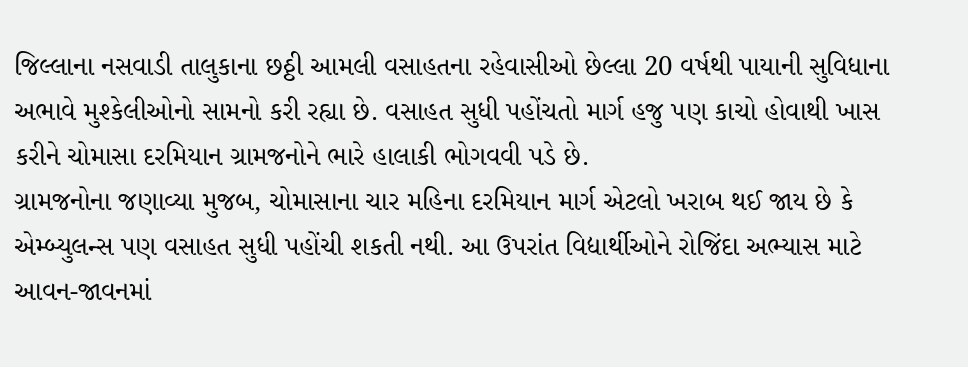જિલ્લાના નસવાડી તાલુકાના છઠ્ઠી આમલી વસાહતના રહેવાસીઓ છેલ્લા 20 વર્ષથી પાયાની સુવિધાના અભાવે મુશ્કેલીઓનો સામનો કરી રહ્યા છે. વસાહત સુધી પહોંચતો માર્ગ હજુ પણ કાચો હોવાથી ખાસ કરીને ચોમાસા દરમિયાન ગ્રામજનોને ભારે હાલાકી ભોગવવી પડે છે.
ગ્રામજનોના જણાવ્યા મુજબ, ચોમાસાના ચાર મહિના દરમિયાન માર્ગ એટલો ખરાબ થઈ જાય છે કે એમ્બ્યુલન્સ પણ વસાહત સુધી પહોંચી શકતી નથી. આ ઉપરાંત વિદ્યાર્થીઓને રોજિંદા અભ્યાસ માટે આવન-જાવનમાં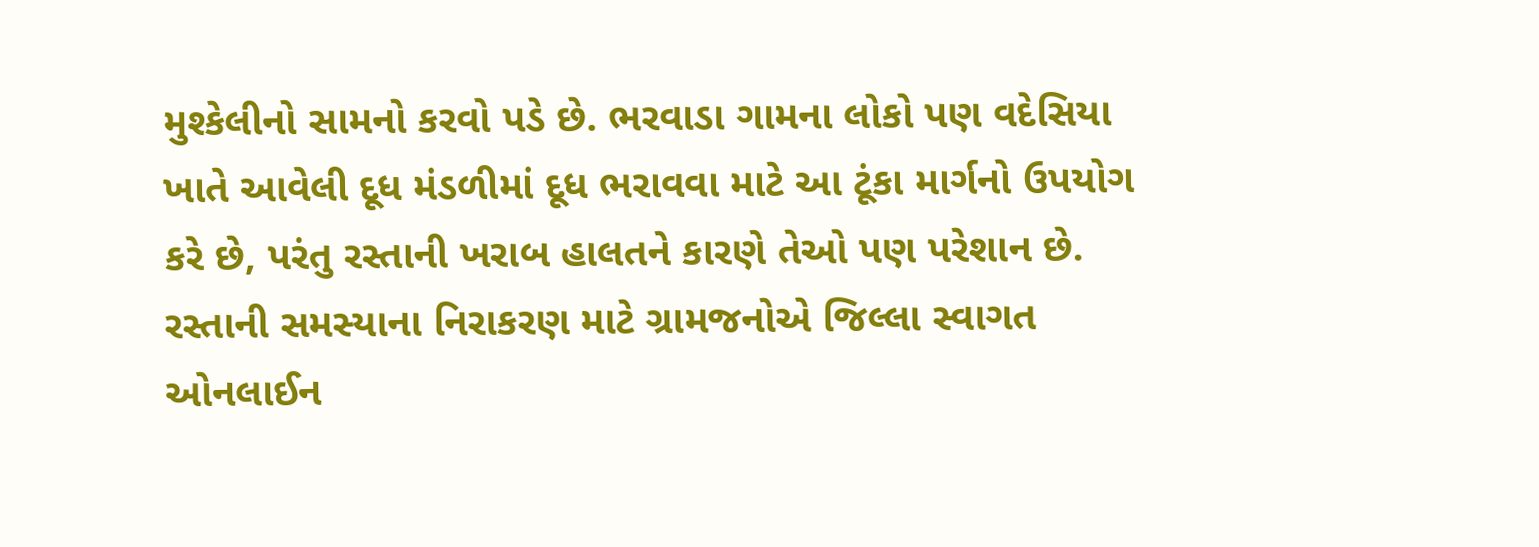મુશ્કેલીનો સામનો કરવો પડે છે. ભરવાડા ગામના લોકો પણ વદેસિયા ખાતે આવેલી દૂધ મંડળીમાં દૂધ ભરાવવા માટે આ ટૂંકા માર્ગનો ઉપયોગ કરે છે, પરંતુ રસ્તાની ખરાબ હાલતને કારણે તેઓ પણ પરેશાન છે.
રસ્તાની સમસ્યાના નિરાકરણ માટે ગ્રામજનોએ જિલ્લા સ્વાગત ઓનલાઈન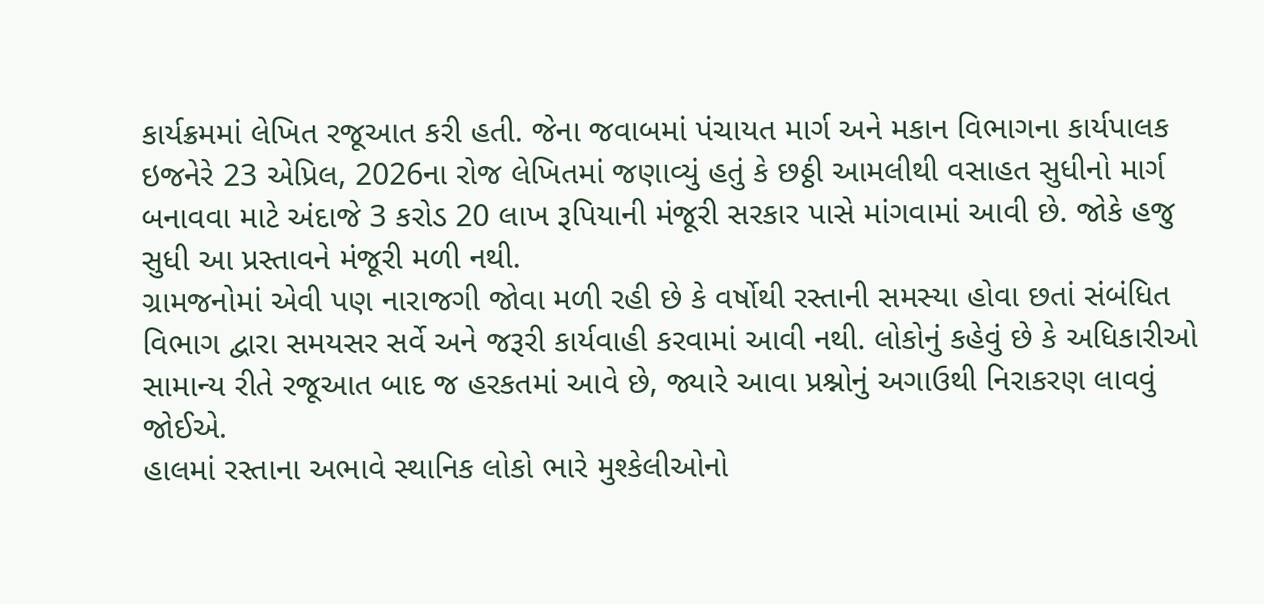કાર્યક્રમમાં લેખિત રજૂઆત કરી હતી. જેના જવાબમાં પંચાયત માર્ગ અને મકાન વિભાગના કાર્યપાલક ઇજનેરે 23 એપ્રિલ, 2026ના રોજ લેખિતમાં જણાવ્યું હતું કે છઠ્ઠી આમલીથી વસાહત સુધીનો માર્ગ બનાવવા માટે અંદાજે 3 કરોડ 20 લાખ રૂપિયાની મંજૂરી સરકાર પાસે માંગવામાં આવી છે. જોકે હજુ સુધી આ પ્રસ્તાવને મંજૂરી મળી નથી.
ગ્રામજનોમાં એવી પણ નારાજગી જોવા મળી રહી છે કે વર્ષોથી રસ્તાની સમસ્યા હોવા છતાં સંબંધિત વિભાગ દ્વારા સમયસર સર્વે અને જરૂરી કાર્યવાહી કરવામાં આવી નથી. લોકોનું કહેવું છે કે અધિકારીઓ સામાન્ય રીતે રજૂઆત બાદ જ હરકતમાં આવે છે, જ્યારે આવા પ્રશ્નોનું અગાઉથી નિરાકરણ લાવવું જોઈએ.
હાલમાં રસ્તાના અભાવે સ્થાનિક લોકો ભારે મુશ્કેલીઓનો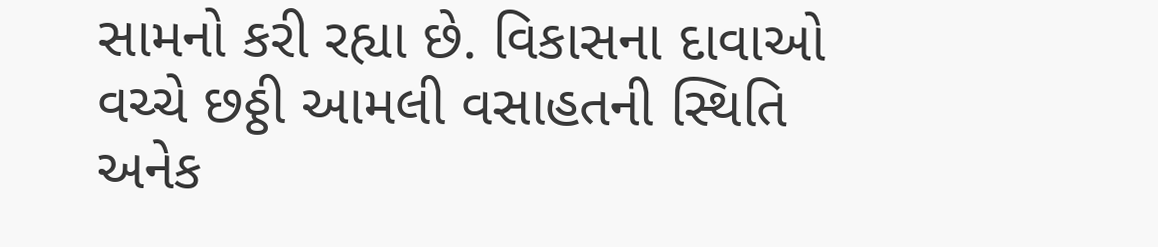સામનો કરી રહ્યા છે. વિકાસના દાવાઓ વચ્ચે છઠ્ઠી આમલી વસાહતની સ્થિતિ અનેક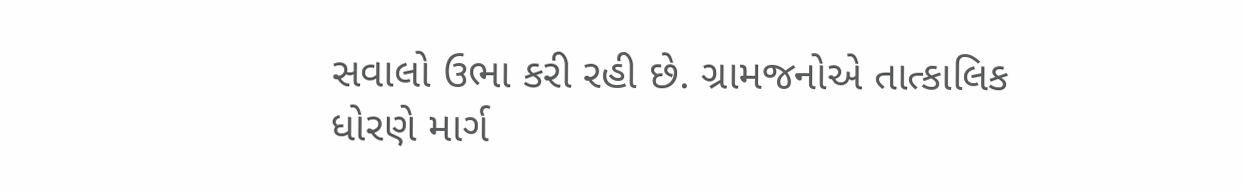સવાલો ઉભા કરી રહી છે. ગ્રામજનોએ તાત્કાલિક ધોરણે માર્ગ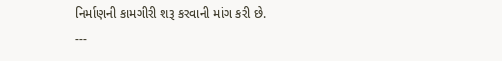નિર્માણની કામગીરી શરૂ કરવાની માંગ કરી છે.
---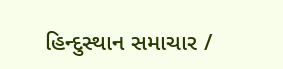હિન્દુસ્થાન સમાચાર /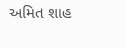અમિત શાહ